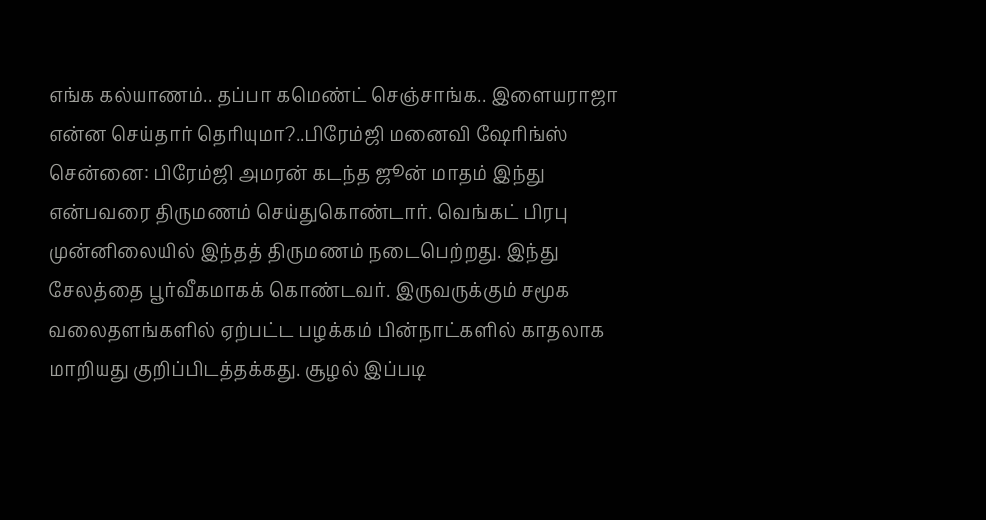எங்க கல்யாணம்.. தப்பா கமெண்ட் செஞ்சாங்க.. இளையராஜா என்ன செய்தார் தெரியுமா?..பிரேம்ஜி மனைவி ஷேரிங்ஸ்
சென்னை: பிரேம்ஜி அமரன் கடந்த ஜூன் மாதம் இந்து என்பவரை திருமணம் செய்துகொண்டார். வெங்கட் பிரபு முன்னிலையில் இந்தத் திருமணம் நடைபெற்றது. இந்து சேலத்தை பூர்வீகமாகக் கொண்டவர். இருவருக்கும் சமூக வலைதளங்களில் ஏற்பட்ட பழக்கம் பின்நாட்களில் காதலாக மாறியது குறிப்பிடத்தக்கது. சூழல் இப்படி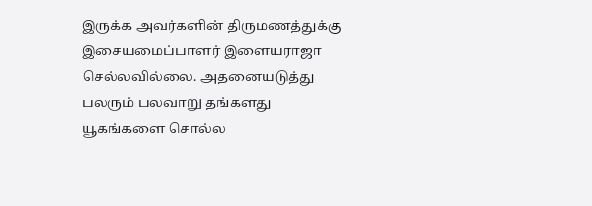இருக்க அவர்களின் திருமணத்துக்கு இசையமைப்பாளர் இளையராஜா செல்லவில்லை. அதனையடுத்து பலரும் பலவாறு தங்களது யூகங்களை சொல்ல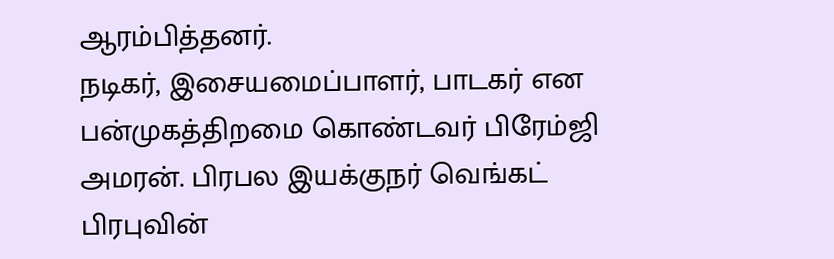ஆரம்பித்தனர்.
நடிகர், இசையமைப்பாளர், பாடகர் என பன்முகத்திறமை கொண்டவர் பிரேம்ஜி அமரன். பிரபல இயக்குநர் வெங்கட் பிரபுவின்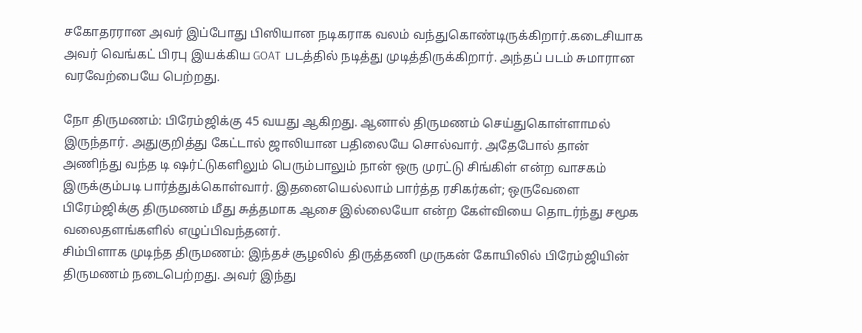சகோதரரான அவர் இப்போது பிஸியான நடிகராக வலம் வந்துகொண்டிருக்கிறார்.கடைசியாக அவர் வெங்கட் பிரபு இயக்கிய GOAT படத்தில் நடித்து முடித்திருக்கிறார். அந்தப் படம் சுமாரான வரவேற்பையே பெற்றது.

நோ திருமணம்: பிரேம்ஜிக்கு 45 வயது ஆகிறது. ஆனால் திருமணம் செய்துகொள்ளாமல் இருந்தார். அதுகுறித்து கேட்டால் ஜாலியான பதிலையே சொல்வார். அதேபோல் தான் அணிந்து வந்த டி ஷர்ட்டுகளிலும் பெரும்பாலும் நான் ஒரு முரட்டு சிங்கிள் என்ற வாசகம் இருக்கும்படி பார்த்துக்கொள்வார். இதனையெல்லாம் பார்த்த ரசிகர்கள்; ஒருவேளை பிரேம்ஜிக்கு திருமணம் மீது சுத்தமாக ஆசை இல்லையோ என்ற கேள்வியை தொடர்ந்து சமூக வலைதளங்களில் எழுப்பிவந்தனர்.
சிம்பிளாக முடிந்த திருமணம்: இந்தச் சூழலில் திருத்தணி முருகன் கோயிலில் பிரேம்ஜியின் திருமணம் நடைபெற்றது. அவர் இந்து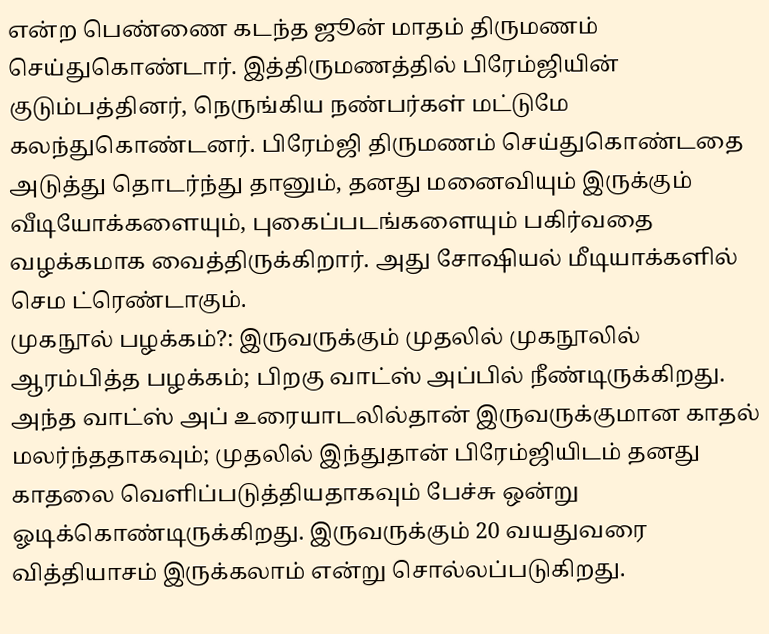என்ற பெண்ணை கடந்த ஜூன் மாதம் திருமணம் செய்துகொண்டார். இத்திருமணத்தில் பிரேம்ஜியின் குடும்பத்தினர், நெருங்கிய நண்பர்கள் மட்டுமே கலந்துகொண்டனர். பிரேம்ஜி திருமணம் செய்துகொண்டதை அடுத்து தொடர்ந்து தானும், தனது மனைவியும் இருக்கும் வீடியோக்களையும், புகைப்படங்களையும் பகிர்வதை வழக்கமாக வைத்திருக்கிறார். அது சோஷியல் மீடியாக்களில் செம ட்ரெண்டாகும்.
முகநூல் பழக்கம்?: இருவருக்கும் முதலில் முகநூலில் ஆரம்பித்த பழக்கம்; பிறகு வாட்ஸ் அப்பில் நீண்டிருக்கிறது. அந்த வாட்ஸ் அப் உரையாடலில்தான் இருவருக்குமான காதல் மலர்ந்ததாகவும்; முதலில் இந்துதான் பிரேம்ஜியிடம் தனது காதலை வெளிப்படுத்தியதாகவும் பேச்சு ஒன்று ஓடிக்கொண்டிருக்கிறது. இருவருக்கும் 20 வயதுவரை வித்தியாசம் இருக்கலாம் என்று சொல்லப்படுகிறது.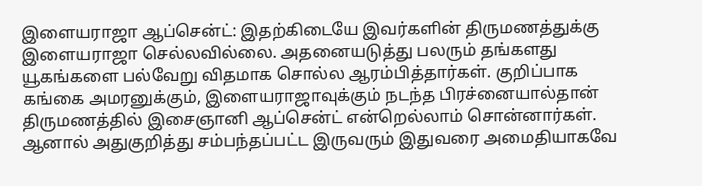இளையராஜா ஆப்சென்ட்: இதற்கிடையே இவர்களின் திருமணத்துக்கு இளையராஜா செல்லவில்லை. அதனையடுத்து பலரும் தங்களது யூகங்களை பல்வேறு விதமாக சொல்ல ஆரம்பித்தார்கள். குறிப்பாக கங்கை அமரனுக்கும், இளையராஜாவுக்கும் நடந்த பிரச்னையால்தான் திருமணத்தில் இசைஞானி ஆப்சென்ட் என்றெல்லாம் சொன்னார்கள். ஆனால் அதுகுறித்து சம்பந்தப்பட்ட இருவரும் இதுவரை அமைதியாகவே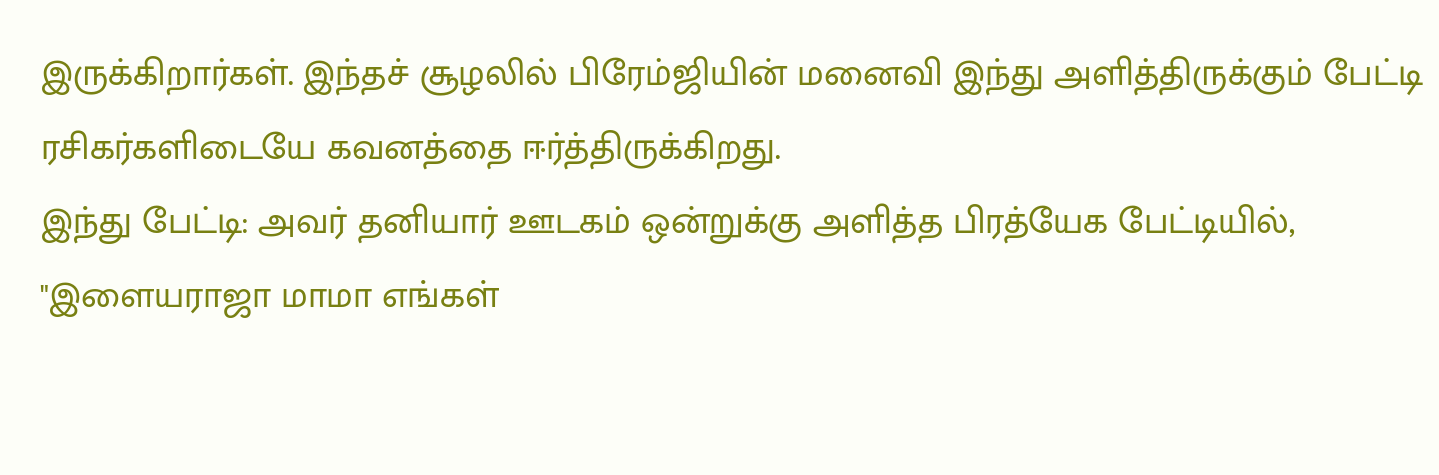இருக்கிறார்கள். இந்தச் சூழலில் பிரேம்ஜியின் மனைவி இந்து அளித்திருக்கும் பேட்டி ரசிகர்களிடையே கவனத்தை ஈர்த்திருக்கிறது.
இந்து பேட்டி: அவர் தனியார் ஊடகம் ஒன்றுக்கு அளித்த பிரத்யேக பேட்டியில், "இளையராஜா மாமா எங்கள்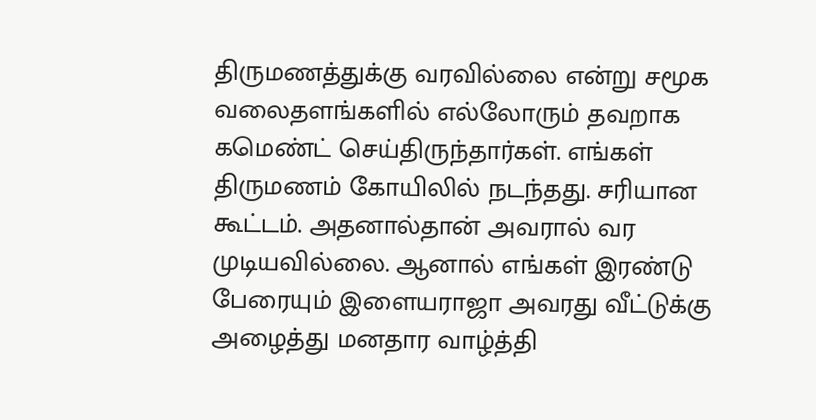திருமணத்துக்கு வரவில்லை என்று சமூக வலைதளங்களில் எல்லோரும் தவறாக கமெண்ட் செய்திருந்தார்கள். எங்கள் திருமணம் கோயிலில் நடந்தது. சரியான கூட்டம். அதனால்தான் அவரால் வர முடியவில்லை. ஆனால் எங்கள் இரண்டு பேரையும் இளையராஜா அவரது வீட்டுக்கு அழைத்து மனதார வாழ்த்தி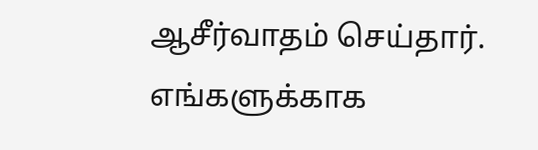ஆசீர்வாதம் செய்தார். எங்களுக்காக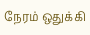நேரம் ஒதுக்கி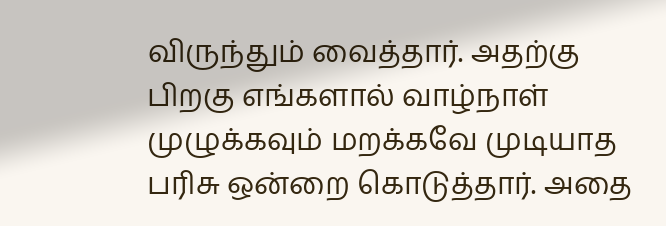விருந்தும் வைத்தார். அதற்கு பிறகு எங்களால் வாழ்நாள் முழுக்கவும் மறக்கவே முடியாத பரிசு ஒன்றை கொடுத்தார். அதை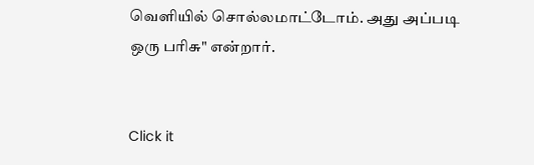வெளியில் சொல்லமாட்டோம். அது அப்படி ஒரு பரிசு" என்றார்.


Click it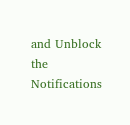and Unblock the Notifications